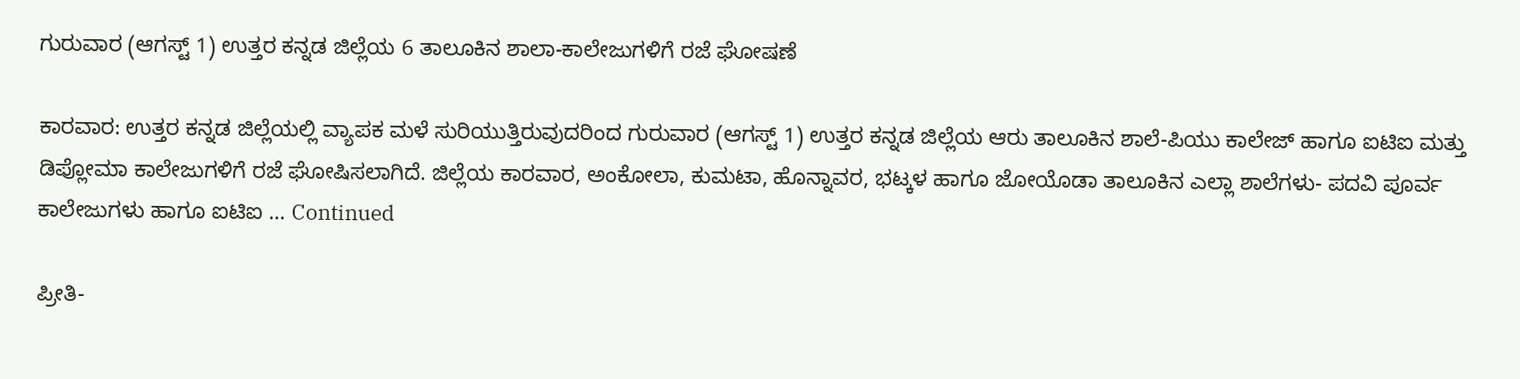ಗುರುವಾರ (ಆಗಸ್ಟ್‌ 1) ಉತ್ತರ ಕನ್ನಡ ಜಿಲ್ಲೆಯ 6 ತಾಲೂಕಿನ ಶಾಲಾ-ಕಾಲೇಜುಗಳಿಗೆ ರಜೆ ಘೋಷಣೆ

ಕಾರವಾರ: ಉತ್ತರ ಕನ್ನಡ ಜಿಲ್ಲೆಯಲ್ಲಿ ವ್ಯಾಪಕ ಮಳೆ ಸುರಿಯುತ್ತಿರುವುದರಿಂದ ಗುರುವಾರ (ಆಗಸ್ಟ್‌ 1) ಉತ್ತರ ಕನ್ನಡ ಜಿಲ್ಲೆಯ ಆರು ತಾಲೂಕಿನ ಶಾಲೆ-ಪಿಯು ಕಾಲೇಜ್‌ ಹಾಗೂ ಐಟಿಐ ಮತ್ತು ಡಿಪ್ಲೋಮಾ ಕಾಲೇಜುಗಳಿಗೆ ರಜೆ ಘೋಷಿಸಲಾಗಿದೆ. ಜಿಲ್ಲೆಯ ಕಾರವಾರ, ಅಂಕೋಲಾ, ಕುಮಟಾ, ಹೊನ್ನಾವರ, ಭಟ್ಕಳ ಹಾಗೂ ಜೋಯೊಡಾ ತಾಲೂಕಿನ ಎಲ್ಲಾ ಶಾಲೆಗಳು- ಪದವಿ ಪೂರ್ವ ಕಾಲೇಜುಗಳು ಹಾಗೂ ಐಟಿಐ … Continued

ಪ್ರೀತಿ-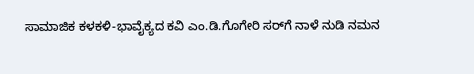ಸಾಮಾಜಿಕ ಕಳಕಳಿ-ಭಾವೈಕ್ಯದ ಕವಿ ಎಂ.ಡಿ.ಗೊಗೇರಿ ಸರ್‌ಗೆ ನಾಳೆ ನುಡಿ ನಮನ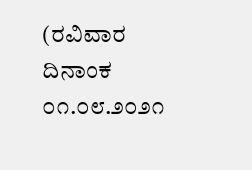(ರವಿವಾರ ದಿನಾಂಕ ೦೧.೦೮.೨೦೨೧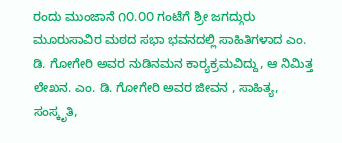ರಂದು ಮುಂಜಾನೆ ೧೦.೦೦ ಗಂಟೆಗೆ ಶ್ರೀ ಜಗದ್ಗುರು ಮೂರುಸಾವಿರ ಮಠದ ಸಭಾ ಭವನದಲ್ಲಿ ಸಾಹಿತಿಗಳಾದ ಎಂ. ಡಿ. ಗೋಗೇರಿ ಅವರ ನುಡಿನಮನ ಕಾರ್‍ಯಕ್ರಮವಿದ್ದು, ಆ ನಿಮಿತ್ತ ಲೇಖನ. ಎಂ. ಡಿ. ಗೋಗೇರಿ ಅವರ ಜೀವನ , ಸಾಹಿತ್ಯ, ಸಂಸ್ಕೃತಿ,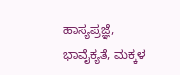ಹಾಸ್ಯಪ್ರಜ್ಞೆ, ಭಾವೈಕ್ಯತೆ, ಮಕ್ಕಳ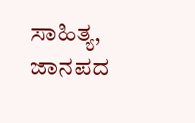ಸಾಹಿತ್ಯ, ಜಾನಪದ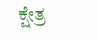ಕ್ಷೇತ್ರ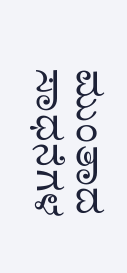ಮುಂತಾದ ಸಾಧನೆಗಳ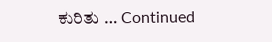ಕುರಿತು … Continued